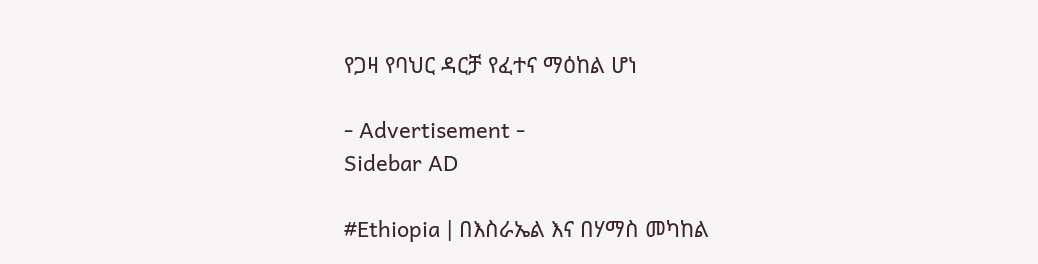የጋዛ የባህር ዳርቻ የፈተና ማዕከል ሆነ

- Advertisement -
Sidebar AD

#Ethiopia | በእስራኤል እና በሃማስ መካከል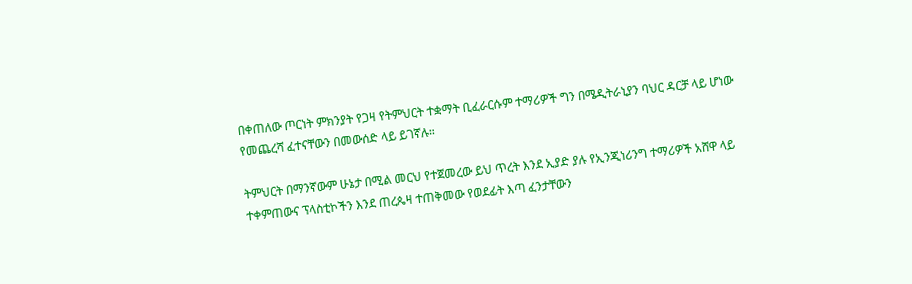በቀጠለው ጦርነት ምክንያት የጋዛ የትምህርት ተቋማት ቢፈራርሱም ተማሪዎች ግን በሜዲትራኒያን ባህር ዳርቻ ላይ ሆነው የመጨረሻ ፈተናቸውን በመውሰድ ላይ ይገኛሉ።

ትምህርት በማንኛውም ሁኔታ በሚል መርህ የተጀመረው ይህ ጥረት እንደ ኢያድ ያሉ የኢንጂነሪንግ ተማሪዎች አሸዋ ላይ ተቀምጠውና ፕላስቲኮችን እንደ ጠረጴዛ ተጠቅመው የወደፊት እጣ ፈንታቸውን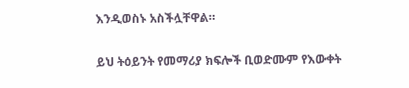እንዲወስኑ አስችሏቸዋል።

ይህ ትዕይንት የመማሪያ ክፍሎች ቢወድሙም የእውቀት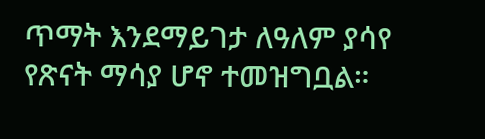ጥማት እንደማይገታ ለዓለም ያሳየ የጽናት ማሳያ ሆኖ ተመዝግቧል።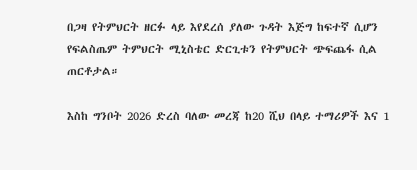በጋዛ የትምህርት ዘርፉ ላይ እየደረሰ ያለው ጉዳት እጅግ ከፍተኛ ሲሆን የፍልስጤም ትምህርት ሚኒስቴር ድርጊቱን የትምህርት ጭፍጨፋ ሲል ጠርቶታል።

እስከ ግንቦት 2026 ድረስ ባለው መረጃ ከ20 ሺህ በላይ ተማሪዎች እና 1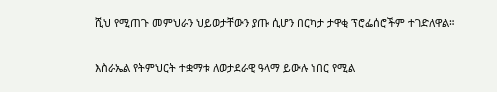ሺህ የሚጠጉ መምህራን ህይወታቸውን ያጡ ሲሆን በርካታ ታዋቂ ፕሮፌሰሮችም ተገድለዋል።

እስራኤል የትምህርት ተቋማቱ ለወታደራዊ ዓላማ ይውሉ ነበር የሚል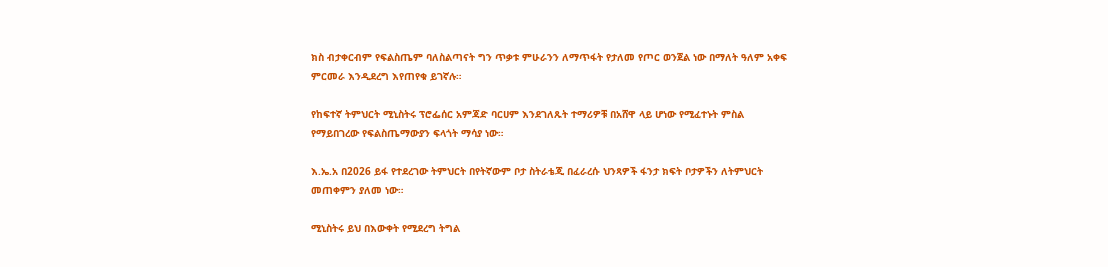ክስ ብታቀርብም የፍልስጤም ባለስልጣናት ግን ጥቃቱ ምሁራንን ለማጥፋት የታለመ የጦር ወንጀል ነው በማለት ዓለም አቀፍ ምርመራ እንዲደረግ እየጠየቁ ይገኛሉ።

የከፍተኛ ትምህርት ሚኒስትሩ ፕሮፌሰር አምጃድ ባርሀም እንደገለጹት ተማሪዎቹ በአሸዋ ላይ ሆነው የሚፈተኑት ምስል የማይበገረው የፍልስጤማውያን ፍላጎት ማሳያ ነው።

እ.ኤ.አ በ2026 ይፋ የተደረገው ትምህርት በየትኛውም ቦታ ስትራቴጂ በፈራረሱ ህንጻዎች ፋንታ ክፍት ቦታዎችን ለትምህርት መጠቀምን ያለመ ነው።

ሚኒስትሩ ይህ በእውቀት የሚደረግ ትግል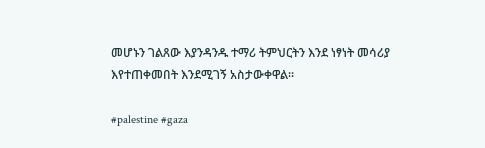መሆኑን ገልጸው እያንዳንዱ ተማሪ ትምህርትን እንደ ነፃነት መሳሪያ እየተጠቀመበት እንደሚገኝ አስታውቀዋል።

#palestine #gaza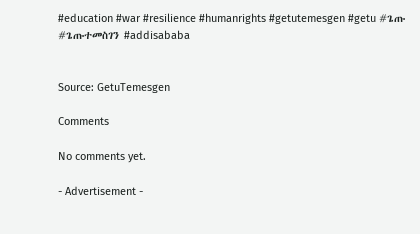#education #war #resilience #humanrights #getutemesgen #getu #ጌጡ #ጌጡተመስገን #addisababa


Source: GetuTemesgen

Comments

No comments yet.

- Advertisement -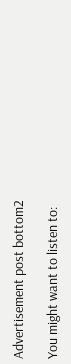Advertisement post bottom2

You might want to listen to: